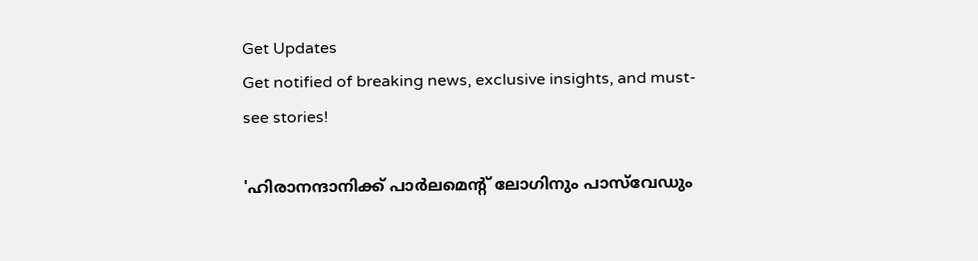Get Updates
Get notified of breaking news, exclusive insights, and must-see stories!

'ഹിരാനന്ദാനിക്ക് പാർലമെന്റ് ലോഗിനും പാസ്‌വേഡും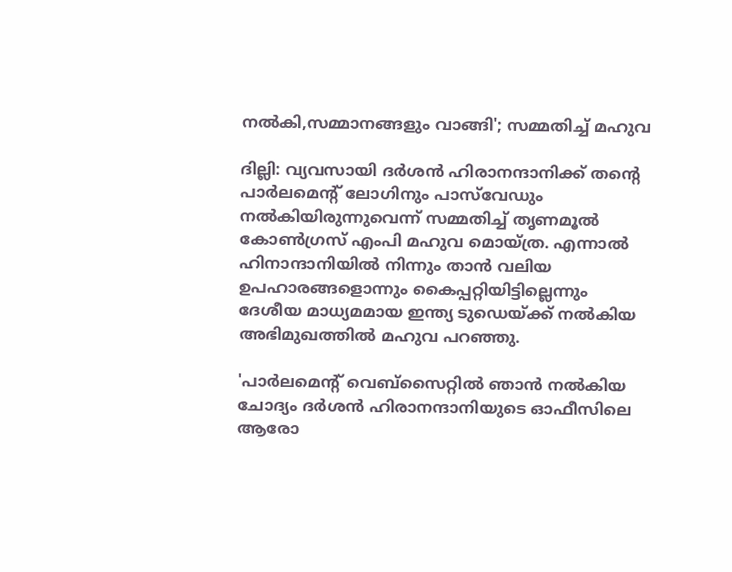നൽകി,സമ്മാനങ്ങളും വാങ്ങി'; സമ്മതിച്ച് മഹുവ

ദില്ലി: വ്യവസായി ദർശൻ ഹിരാനന്ദാനിക്ക് തന്റെ പാർലമെന്റ് ലോഗിനും പാസ്‌വേഡും നൽകിയിരുന്നുവെന്ന് സമ്മതിച്ച് തൃണമൂൽ കോൺഗ്രസ് എംപി മഹുവ മൊയ്ത്ര. എന്നാൽ ഹിനാന്ദാനിയിൽ നിന്നും താൻ വലിയ ഉപഹാരങ്ങളൊന്നും കൈപ്പറ്റിയിട്ടില്ലെന്നും ദേശീയ മാധ്യമമായ ഇന്ത്യ ടുഡെയ്ക്ക് നൽകിയ അഭിമുഖത്തിൽ മഹുവ പറഞ്ഞു.

'പാർലമെന്റ് വെബ്‌സൈറ്റിൽ ഞാൻ നൽകിയ ചോദ്യം ദർശൻ ഹിരാനന്ദാനിയുടെ ഓഫീസിലെ ആരോ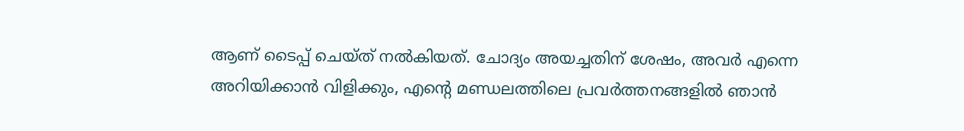ആണ് ടൈപ്പ് ചെയ്ത് നൽകിയത്. ചോദ്യം അയച്ചതിന് ശേഷം, അവർ എന്നെ അറിയിക്കാൻ വിളിക്കും, എന്റെ മണ്ഡലത്തിലെ പ്രവർത്തനങ്ങളിൽ ഞാൻ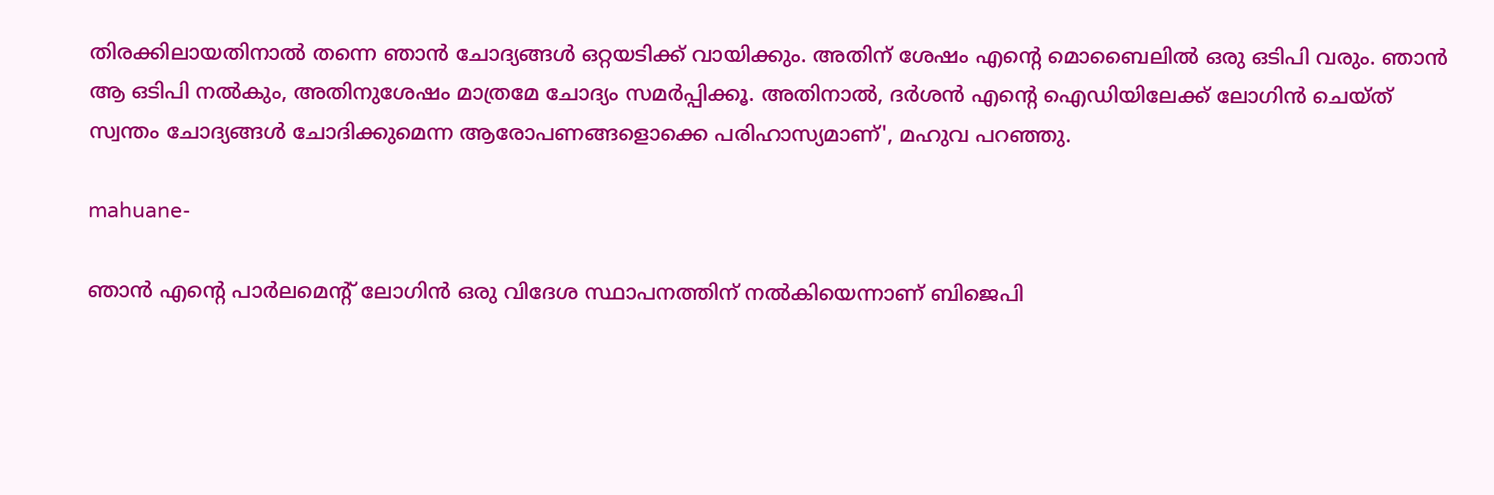തിരക്കിലായതിനാൽ തന്നെ ഞാൻ ചോദ്യങ്ങൾ ഒറ്റയടിക്ക് വായിക്കും. അതിന് ശേഷം എന്റെ മൊബൈലിൽ ഒരു ഒടിപി വരും. ഞാൻ ആ ഒടിപി നൽകും, അതിനുശേഷം മാത്രമേ ചോദ്യം സമർപ്പിക്കൂ. അതിനാൽ, ദർശൻ എന്റെ ഐഡിയിലേക്ക് ലോഗിൻ ചെയ്ത് സ്വന്തം ചോദ്യങ്ങൾ ചോദിക്കുമെന്ന ആരോപണങ്ങളൊക്കെ പരിഹാസ്യമാണ്', മഹുവ പറഞ്ഞു.

mahuane-

ഞാൻ എന്റെ പാർലമെന്റ് ലോഗിൻ ഒരു വിദേശ സ്ഥാപനത്തിന് നൽകിയെന്നാണ് ബിജെപി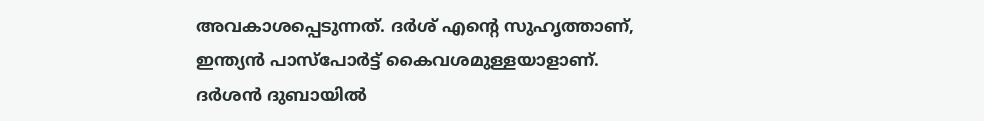അവകാശപ്പെടുന്നത്. ദർശ് എന്റെ സുഹൃത്താണ്, ഇന്ത്യൻ പാസ്‌പോർട്ട് കൈവശമുള്ളയാളാണ്. ദർശൻ ദുബായിൽ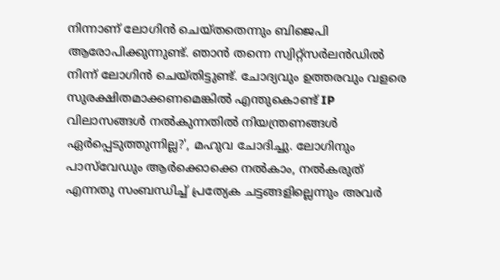നിന്നാണ് ലോഗിൻ ചെയ്തതെന്നും ബിജെപി ആരോപിക്കുന്നുണ്ട്. ഞാൻ തന്നെ സ്വിറ്റ്സർലൻഡിൽ നിന്ന് ലോഗിൻ ചെയ്തിട്ടുണ്ട്. ചോദ്യവും ഉത്തരവും വളരെ സുരക്ഷിതമാക്കണമെങ്കിൽ എന്തുകൊണ്ട് IP വിലാസങ്ങൾ നൽകുന്നതിൽ നിയന്ത്രണങ്ങൾ ഏർപ്പെടുത്തുന്നില്ല?', മഹുവ ചോദിച്ചു. ലോഗിനും പാസ്‌വേഡും ആർക്കൊക്കെ നൽകാം, നൽകരുത് എന്നതു സംബന്ധിച്ച് പ്രത്യേക ചട്ടങ്ങളില്ലെന്നും അവർ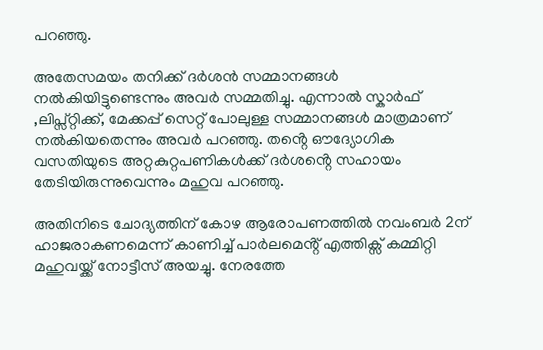പറഞ്ഞു.

അതേസമയം തനിക്ക് ദർശൻ സമ്മാനങ്ങൾ നൽകിയിട്ടുണ്ടെന്നും അവർ സമ്മതിച്ചു. എന്നാൽ സ്കാർഫ് ,ലിപ്സ്റ്റിക്ക്, മേക്കപ്പ് സെറ്റ് പോലുള്ള സമ്മാനങ്ങൾ മാത്രമാണ് നൽകിയതെന്നും അവർ പറഞ്ഞു. തൻ്റെ ഔദ്യോഗിക വസതിയുടെ അറ്റകുറ്റപണികൾക്ക് ദർശൻ്റെ സഹായം തേടിയിരുന്നുവെന്നും മഹുവ പറഞ്ഞു.

അതിനിടെ ചോദ്യത്തിന് കോഴ ആരോപണത്തിൽ നവംബർ 2ന് ഹാജരാകണമെന്ന് കാണിച്ച് പാർലമെൻ്റ് എത്തിക്സ് കമ്മിറ്റി മഹുവയ്ക്ക് നോട്ടീസ് അയച്ചു. നേരത്തേ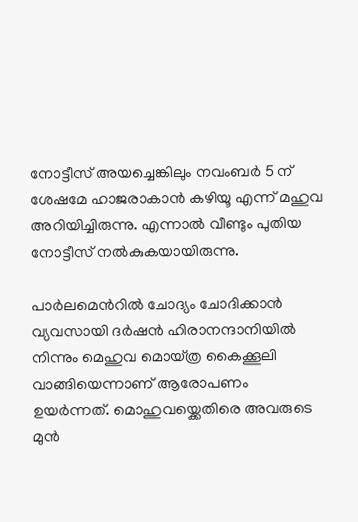നോട്ടീസ് അയച്ചെങ്കിലും നവംബർ 5 ന് ശേഷമേ ഹാജരാകാൻ കഴിയൂ എന്ന് മഹുവ അറിയിച്ചിരുന്നു. എന്നാൽ വീണ്ടും പുതിയ നോട്ടീസ് നൽകുകയായിരുന്നു.

പാർലമെൻ‌റിൽ ചോദ്യം ചോദിക്കാൻ വ്യവസായി ദർഷൻ ഹിരാനന്ദാനിയിൽ നിന്നും മെഹുവ മൊയ്ത്ര കൈക്കൂലി വാങ്ങിയെന്നാണ് ആരോപണം ഉയർന്നത്. മൊഹുവയ്ക്കെതിരെ അവരുടെ മുൻ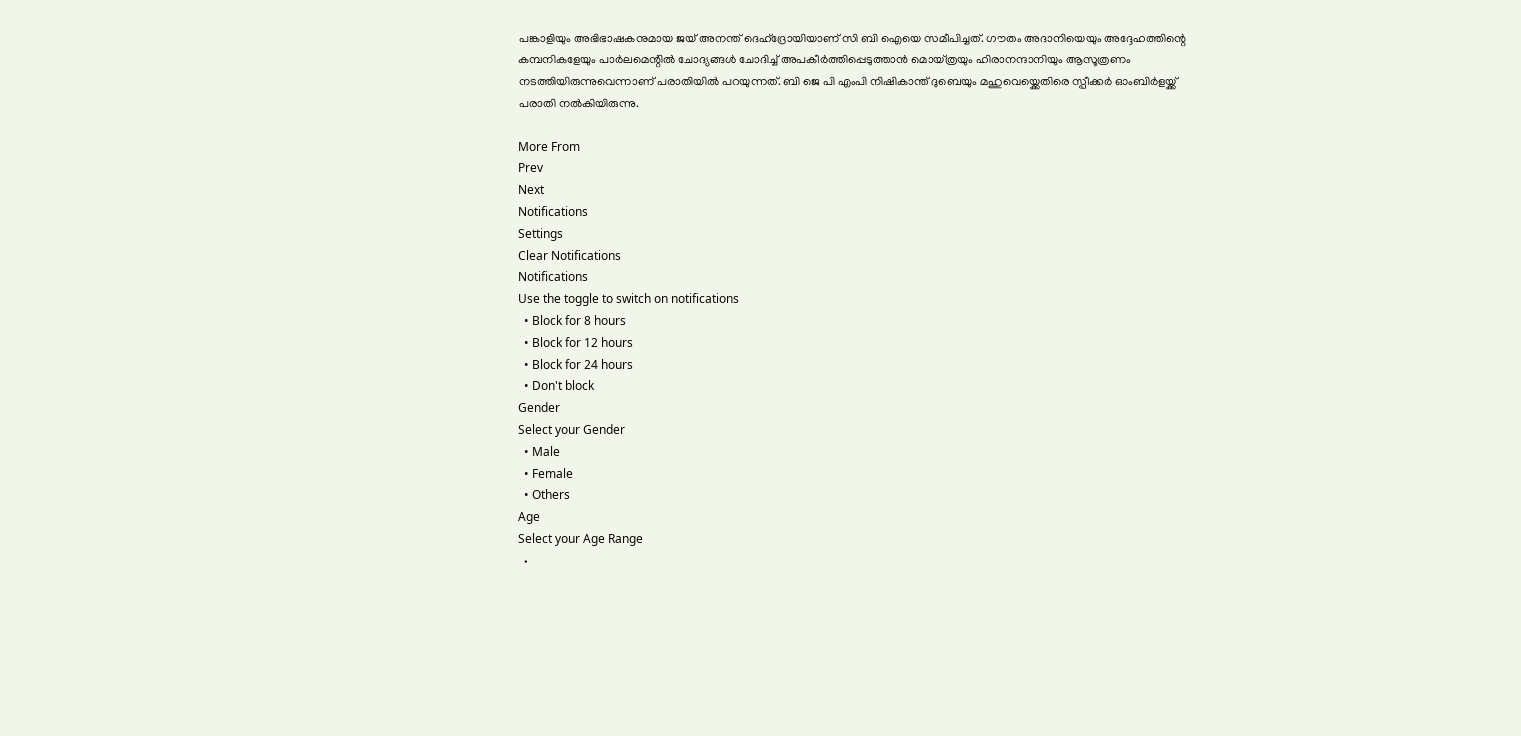പങ്കാളിയും അഭിഭാഷകനുമായ ജയ് അനന്ത് ദെഹ്ദ്രോയിയാണ് സി ബി ഐയെ സമീപിച്ചത്. ഗൗതം അദാനിയെയും അദ്ദേഹത്തിന്റെ കമ്പനികളേയും പാർലമെന്റിൽ ചോദ്യങ്ങൾ ചോദിച്ച് അപകീർത്തിപ്പെടുത്താൻ മൊയ്‌ത്രയും ഹിരാനന്ദാനിയും ആസൂത്രണം നടത്തിയിരുന്നുവെന്നാണ് പരാതിയിൽ പറയുന്നത്. ബി ജെ പി എംപി നിഷികാന്ത് ദുബെയും മഹുവെയ്ക്കെതിരെ സ്പീക്കർ ഓംബിർളയ്ക്ക് പരാതി നൽകിയിരുന്നു.

More From
Prev
Next
Notifications
Settings
Clear Notifications
Notifications
Use the toggle to switch on notifications
  • Block for 8 hours
  • Block for 12 hours
  • Block for 24 hours
  • Don't block
Gender
Select your Gender
  • Male
  • Female
  • Others
Age
Select your Age Range
  •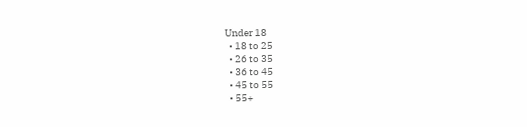Under 18
  • 18 to 25
  • 26 to 35
  • 36 to 45
  • 45 to 55
  • 55+